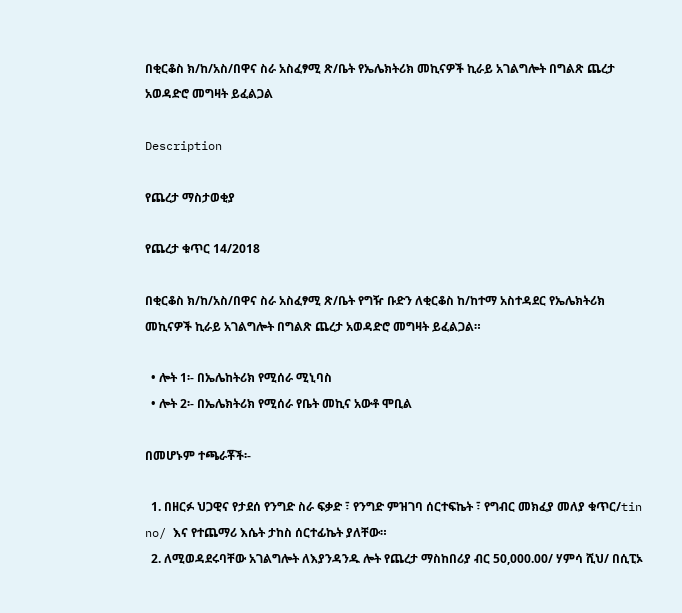በቂርቆስ ክ/ከ/አስ/በዋና ስራ አስፈፃሚ ጽ/ቤት የኤሌክትሪክ መኪናዎች ኪራይ አገልግሎት በግልጽ ጨረታ አወዳድሮ መግዛት ይፈልጋል

Description

የጨረታ ማስታወቂያ

የጨረታ ቁጥር 14/2018

በቂርቆስ ክ/ከ/አስ/በዋና ስራ አስፈፃሚ ጽ/ቤት የግዥ ቡድን ለቂርቆስ ከ/ከተማ አስተዳደር የኤሌክትሪክ መኪናዎች ኪራይ አገልግሎት በግልጽ ጨረታ አወዳድሮ መግዛት ይፈልጋል።

  • ሎት 1፡- በኤሌከትሪክ የሚሰራ ሚኒባስ
  • ሎት 2፡- በኤሌክትሪክ የሚሰራ የቤት መኪና አውቶ ሞቢል

በመሆኑም ተጫራቾች፡-

  1. በዘርፉ ህጋዊና የታደሰ የንግድ ስራ ፍቃድ ፣ የንግድ ምዝገባ ሰርተፍኬት ፣ የግብር መክፈያ መለያ ቁጥር/tin no/ እና የተጨማሪ እሴት ታከስ ሰርተፊኬት ያለቸው።
  2. ለሚወዳደሩባቸው አገልግሎት ለእያንዳንዱ ሎት የጨረታ ማስከበሪያ ብር 50,000.00/ ሃምሳ ሺህ/ በሲፒኦ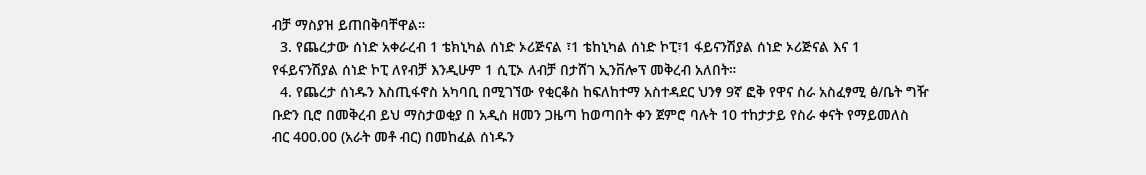ብቻ ማስያዝ ይጠበቅባቸዋል።
  3. የጨረታው ሰነድ አቀራረብ 1 ቴክኒካል ሰነድ ኦሪጅናል ፣1 ቴከኒካል ሰነድ ኮፒ፣1 ፋይናንሽያል ሰነድ ኦሪጅናል እና 1 የፋይናንሽያል ሰነድ ኮፒ ለየብቻ እንዲሁም 1 ሲፒኦ ለብቻ በታሸገ ኢንቨሎፕ መቅረብ አለበት።
  4. የጨረታ ሰነዱን እስጢፋኖስ አካባቢ በሚገኘው የቂርቆስ ከፍለከተማ አስተዳደር ህንፃ 9ኛ ፎቅ የዋና ስራ አስፈፃሚ ፅ/ቤት ግዥ ቡድን ቢሮ በመቅረብ ይህ ማስታወቂያ በ አዲስ ዘመን ጋዜጣ ከወጣበት ቀን ጀምሮ ባሉት 10 ተከታታይ የስራ ቀናት የማይመለስ ብር 400.00 (አራት መቶ ብር) በመከፈል ሰነዱን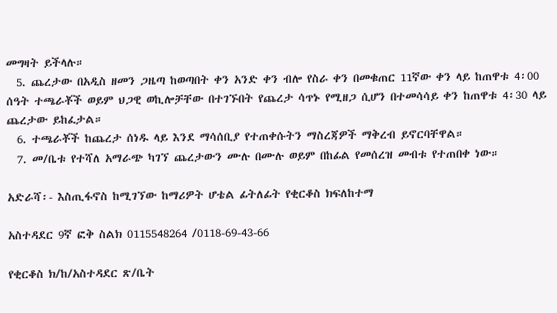መግዛት ይችላሉ።
  5. ጨረታው በአዲስ ዘመን ጋዜጣ ከወጣበት ቀን አንድ ቀን ብሎ የስራ ቀን በመቁጠር 11ኛው ቀን ላይ ከጠዋቱ 4፡00 ሰዓት ተጫራቾች ወይም ህጋዊ ወኪሎቻቸው በተገኙበት የጨረታ ሳጥኑ የሚዘጋ ሲሆን በተመሳሳይ ቀን ከጠዋቱ 4፡30 ላይ ጨረታው ይከፈታል።
  6. ተጫራቾች ከጨረታ ሰነዱ ላይ እንደ ማሳሰቢያ የተጠቀሱትን ማስረጃዎች ማቅረብ ይኖርባቸዋል።
  7. መ/ቤቱ የተሻለ አማራጭ ካገኘ ጨረታውን ሙሉ በሙሉ ወይም በከፊል የመሰረዝ መብቱ የተጠበቀ ነው።

አድራሻ፡- እስጢፋኖስ ከሚገኘው ከማሪዎት ሆቴል ፊትለፊት የቂርቆስ ክፍለከተማ

አስተዳደር 9ኛ ፎቅ ስልክ 0115548264 /0118-69-43-66

የቂርቆስ ክ/ከ/አስተዳደር ጽ/ቤት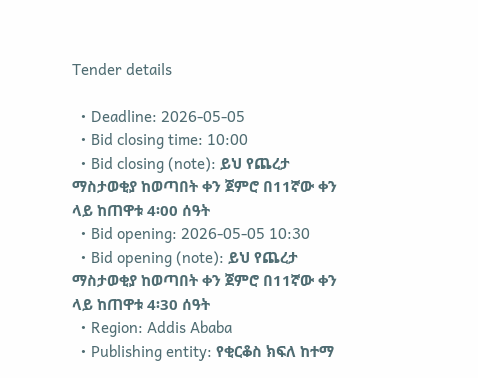Tender details

  • Deadline: 2026-05-05
  • Bid closing time: 10:00
  • Bid closing (note): ይህ የጨረታ ማስታወቂያ ከወጣበት ቀን ጀምሮ በ11ኛው ቀን ላይ ከጠዋቱ 4፡00 ሰዓት
  • Bid opening: 2026-05-05 10:30
  • Bid opening (note): ይህ የጨረታ ማስታወቂያ ከወጣበት ቀን ጀምሮ በ11ኛው ቀን ላይ ከጠዋቱ 4፡30 ሰዓት
  • Region: Addis Ababa
  • Publishing entity: የቂርቆስ ክፍለ ከተማ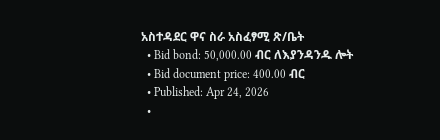አስተዳደር ዋና ስራ አስፈፃሚ ጽ/ቤት
  • Bid bond: 50,000.00 ብር ለእያንዳንዱ ሎት
  • Bid document price: 400.00 ብር
  • Published: Apr 24, 2026
  •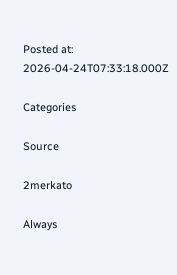Posted at: 2026-04-24T07:33:18.000Z

Categories

Source

2merkato

Always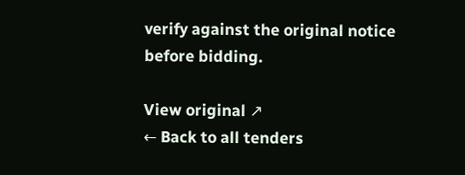verify against the original notice before bidding.

View original ↗
← Back to all tenders